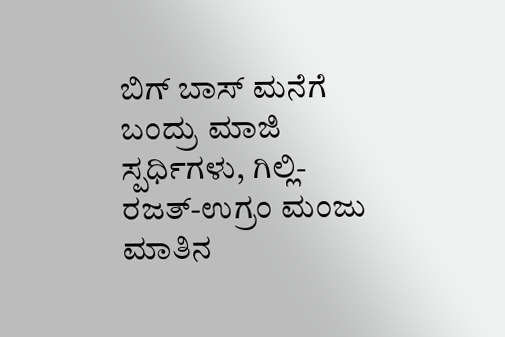ಬಿಗ್ ಬಾಸ್ ಮನೆಗೆ ಬಂದ್ರು ಮಾಜಿ ಸ್ಪರ್ಧಿಗಳು, ಗಿಲ್ಲಿ-ರಜತ್-ಉಗ್ರಂ ಮಂಜು ಮಾತಿನ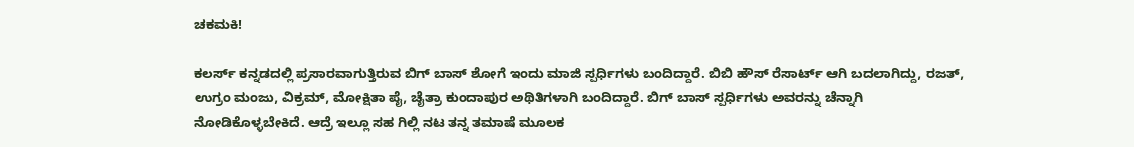ಚಕಮಕಿ!

ಕಲರ್ಸ್ ಕನ್ನಡದಲ್ಲಿ ಪ್ರಸಾರವಾಗುತ್ತಿರುವ ಬಿಗ್ ಬಾಸ್ ಶೋಗೆ ಇಂದು ಮಾಜಿ ಸ್ಪರ್ಧಿಗಳು ಬಂದಿದ್ದಾರೆ. ಬಿಬಿ ಹೌಸ್ ರೆಸಾರ್ಟ್ ಆಗಿ ಬದಲಾಗಿದ್ದು, ರಜತ್, ಉಗ್ರಂ ಮಂಜು, ವಿಕ್ರಮ್, ಮೋಕ್ಷಿತಾ ಪೈ, ಚೈತ್ರಾ ಕುಂದಾಪುರ ಅಥಿತಿಗಳಾಗಿ ಬಂದಿದ್ದಾರೆ. ಬಿಗ್ ಬಾಸ್ ಸ್ಪರ್ಧಿಗಳು ಅವರನ್ನು ಚೆನ್ನಾಗಿ ನೋಡಿಕೊಳ್ಳಬೇಕಿದೆ. ಆದ್ರೆ ಇಲ್ಲೂ ಸಹ ಗಿಲ್ಲಿ ನಟ ತನ್ನ ತಮಾಷೆ ಮೂಲಕ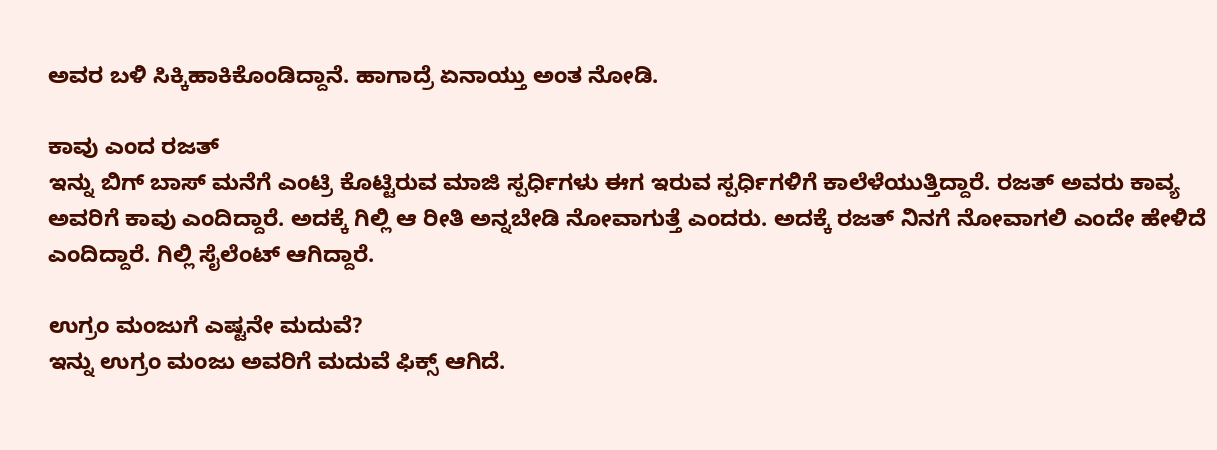ಅವರ ಬಳಿ ಸಿಕ್ಕಿಹಾಕಿಕೊಂಡಿದ್ದಾನೆ. ಹಾಗಾದ್ರೆ ಏನಾಯ್ತು ಅಂತ ನೋಡಿ.

ಕಾವು ಎಂದ ರಜತ್
ಇನ್ನು ಬಿಗ್ ಬಾಸ್ ಮನೆಗೆ ಎಂಟ್ರಿ ಕೊಟ್ಟಿರುವ ಮಾಜಿ ಸ್ಪರ್ಧಿಗಳು ಈಗ ಇರುವ ಸ್ಪರ್ಧಿಗಳಿಗೆ ಕಾಲೆಳೆಯುತ್ತಿದ್ದಾರೆ. ರಜತ್ ಅವರು ಕಾವ್ಯ ಅವರಿಗೆ ಕಾವು ಎಂದಿದ್ದಾರೆ. ಅದಕ್ಕೆ ಗಿಲ್ಲಿ ಆ ರೀತಿ ಅನ್ನಬೇಡಿ ನೋವಾಗುತ್ತೆ ಎಂದರು. ಅದಕ್ಕೆ ರಜತ್ ನಿನಗೆ ನೋವಾಗಲಿ ಎಂದೇ ಹೇಳಿದೆ ಎಂದಿದ್ದಾರೆ. ಗಿಲ್ಲಿ ಸೈಲೆಂಟ್ ಆಗಿದ್ದಾರೆ.

ಉಗ್ರಂ ಮಂಜುಗೆ ಎಷ್ಟನೇ ಮದುವೆ?
ಇನ್ನು ಉಗ್ರಂ ಮಂಜು ಅವರಿಗೆ ಮದುವೆ ಫಿಕ್ಸ್ ಆಗಿದೆ.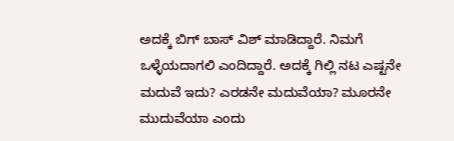ಅದಕ್ಕೆ ಬಿಗ್ ಬಾಸ್ ವಿಶ್ ಮಾಡಿದ್ದಾರೆ. ನಿಮಗೆ ಒಳ್ಳೆಯದಾಗಲಿ ಎಂದಿದ್ದಾರೆ. ಅದಕ್ಕೆ ಗಿಲ್ಲಿ ನಟ ಎಷ್ಟನೇ ಮದುವೆ ಇದು? ಎರಡನೇ ಮದುವೆಯಾ? ಮೂರನೇ ಮುದುವೆಯಾ ಎಂದು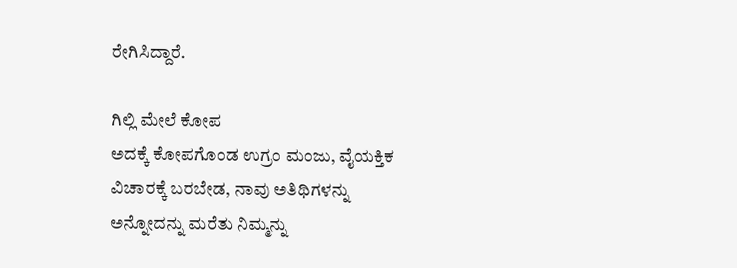ರೇಗಿಸಿದ್ದಾರೆ.

ಗಿಲ್ಲಿ ಮೇಲೆ ಕೋಪ
ಅದಕ್ಕೆ ಕೋಪಗೊಂಡ ಉಗ್ರಂ ಮಂಜು, ವೈಯಕ್ತಿಕ ವಿಚಾರಕ್ಕೆ ಬರಬೇಡ, ನಾವು ಅತಿಥಿಗಳನ್ನು ಅನ್ನೋದನ್ನು ಮರೆತು ನಿಮ್ಮನ್ನು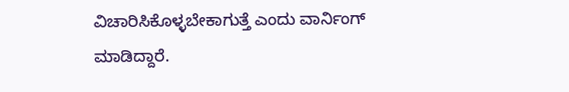ವಿಚಾರಿಸಿಕೊಳ್ಳಬೇಕಾಗುತ್ತೆ ಎಂದು ವಾರ್ನಿಂಗ್ ಮಾಡಿದ್ದಾರೆ.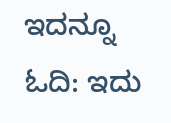ಇದನ್ನೂ ಓದಿ: ಇದು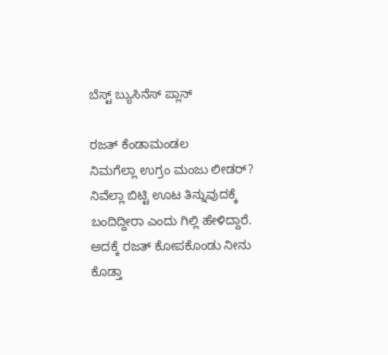ಬೆಸ್ಟ್ ಬ್ಯುಸಿನೆಸ್ ಪ್ಲಾನ್

ರಜತ್ ಕೆಂಡಾಮಂಡಲ
ನಿಮಗೆಲ್ಲಾ ಉಗ್ರಂ ಮಂಜು ಲೀಡರ್? ನಿವೆಲ್ಲಾ ಬಿಟ್ಟಿ ಊಟ ತಿನ್ನುವುದಕ್ಕೆ ಬಂದಿದ್ದೀರಾ ಎಂದು ಗಿಲ್ಲಿ ಹೇಳಿದ್ದಾರೆ. ಅದಕ್ಕೆ ರಜತ್ ಕೋಪಕೊಂಡು ನೀನು ಕೊಡ್ತಾ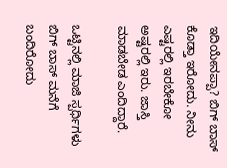ಇದಿಯೇನಪ್ಪಾ? ಬಿಗ್ ಬಾಸ್ ಕೊಡ್ತಾ ಇರೋದು. ನೀನು ಎಷ್ಟರಲ್ಲಿ ಇರಬೇಕೋ ಅಷ್ಟರಲ್ಲಿ ಇರು. ಜಾಸ್ತಿ ಮಾಡಬೇಡ ಎಂದಿದ್ದಾರೆ.

ಒಟ್ಟಿನಲ್ಲಿ ಮಾಜಿ ಸ್ಪರ್ಧಿಗಳು ಬಿಗ್ ಬಾಸ್ ಮನೆಗೆ ಬಂದಿರೋದು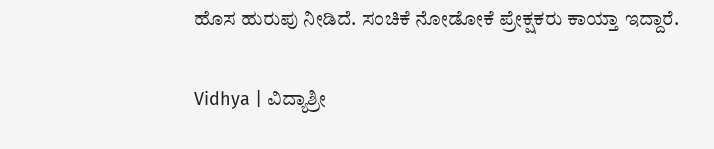ಹೊಸ ಹುರುಪು ನೀಡಿದೆ. ಸಂಚಿಕೆ ನೋಡೋಕೆ ಪ್ರೇಕ್ಷಕರು ಕಾಯ್ತಾ ಇದ್ದಾರೆ.

Vidhya | ವಿದ್ಯಾಶ್ರೀ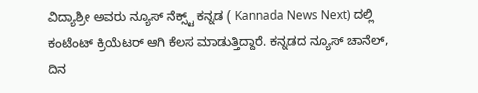ವಿದ್ಯಾಶ್ರೀ ಅವರು ನ್ಯೂಸ್‌ ನೆಕ್ಸ್ಟ್‌ ಕನ್ನಡ ( Kannada News Next) ದಲ್ಲಿ ಕಂಟೆಂಟ್‌ ಕ್ರಿಯೆಟರ್‌ ಆಗಿ ಕೆಲಸ ಮಾಡುತ್ತಿದ್ದಾರೆ. ಕನ್ನಡದ ನ್ಯೂಸ್‌ ಚಾನೆಲ್‌, ದಿನ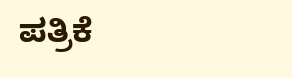ಪತ್ರಿಕೆ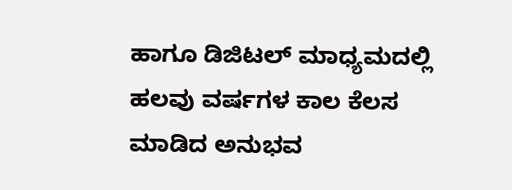ಹಾಗೂ ಡಿಜಿಟಲ್‌ ಮಾಧ್ಯಮದಲ್ಲಿ ಹಲವು ವರ್ಷಗಳ ಕಾಲ ಕೆಲಸ ಮಾಡಿದ ಅನುಭವ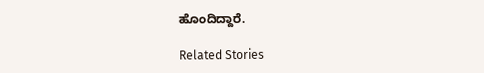ಹೊಂದಿದ್ದಾರೆ.

Related Stories